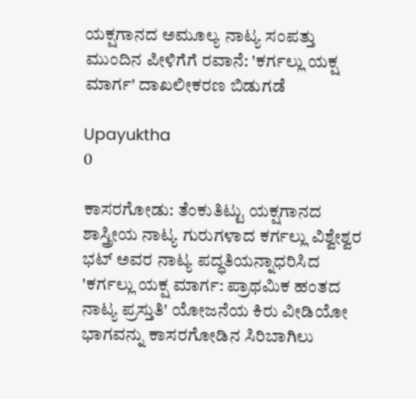ಯಕ್ಷಗಾನದ ಅಮೂಲ್ಯ ನಾಟ್ಯ ಸಂಪತ್ತು ಮುಂದಿನ ಪೀಳಿಗೆಗೆ ರವಾನೆ: 'ಕರ್ಗಲ್ಲು ಯಕ್ಷ ಮಾರ್ಗ' ದಾಖಲೀಕರಣ ಬಿಡುಗಡೆ

Upayuktha
0

ಕಾಸರಗೋಡು: ತೆಂಕುತಿಟ್ಟು ಯಕ್ಷಗಾನದ ಶಾಸ್ತ್ರೀಯ ನಾಟ್ಯ ಗುರುಗಳಾದ ಕರ್ಗಲ್ಲು ವಿಶ್ವೇಶ್ವರ ಭಟ್ ಅವರ ನಾಟ್ಯ ಪದ್ಧತಿಯನ್ನಾಧರಿಸಿದ 'ಕರ್ಗಲ್ಲು ಯಕ್ಷ ಮಾರ್ಗ: ಪ್ರಾಥಮಿಕ ಹಂತದ ನಾಟ್ಯ ಪ್ರಸ್ತುತಿ' ಯೋಜನೆಯ ಕಿರು ವೀಡಿಯೋ ಭಾಗವನ್ನು ಕಾಸರಗೋಡಿನ ಸಿರಿಬಾಗಿಲು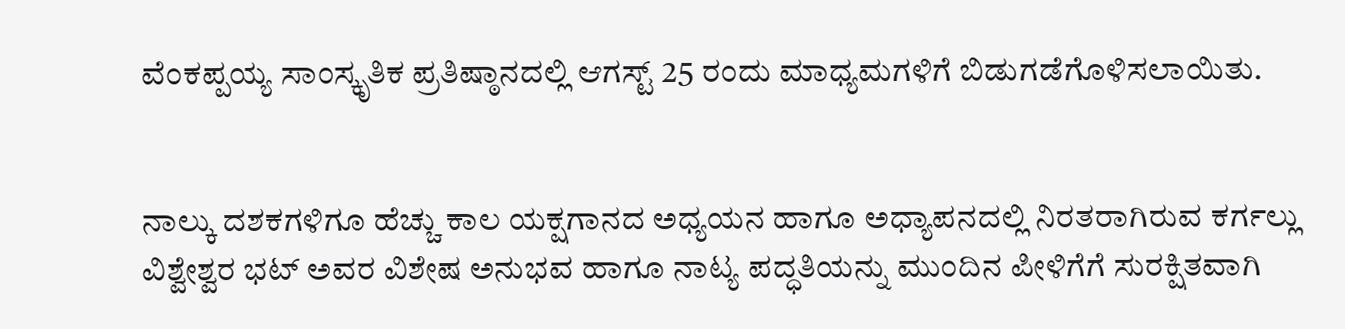ವೆಂಕಪ್ಪಯ್ಯ ಸಾಂಸ್ಕೃತಿಕ ಪ್ರತಿಷ್ಠಾನದಲ್ಲಿ ಆಗಸ್ಟ್ 25 ರಂದು ಮಾಧ್ಯಮಗಳಿಗೆ ಬಿಡುಗಡೆಗೊಳಿಸಲಾಯಿತು.


ನಾಲ್ಕು ದಶಕಗಳಿಗೂ ಹೆಚ್ಚು ಕಾಲ ಯಕ್ಷಗಾನದ ಅಧ್ಯಯನ ಹಾಗೂ ಅಧ್ಯಾಪನದಲ್ಲಿ ನಿರತರಾಗಿರುವ ಕರ್ಗಲ್ಲು ವಿಶ್ವೇಶ್ವರ ಭಟ್ ಅವರ ವಿಶೇಷ ಅನುಭವ ಹಾಗೂ ನಾಟ್ಯ ಪದ್ಧತಿಯನ್ನು ಮುಂದಿನ ಪೀಳಿಗೆಗೆ ಸುರಕ್ಷಿತವಾಗಿ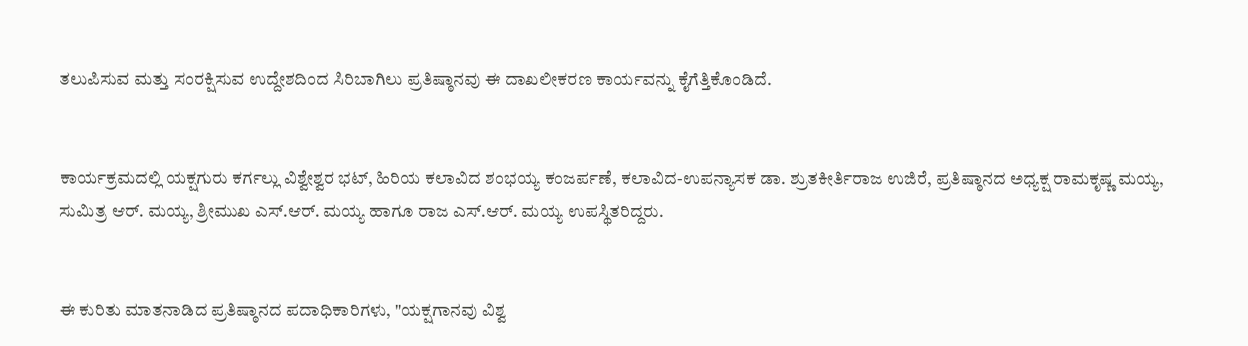ತಲುಪಿಸುವ ಮತ್ತು ಸಂರಕ್ಷಿಸುವ ಉದ್ದೇಶದಿಂದ ಸಿರಿಬಾಗಿಲು ಪ್ರತಿಷ್ಠಾನವು ಈ ದಾಖಲೀಕರಣ ಕಾರ್ಯವನ್ನು ಕೈಗೆತ್ತಿಕೊಂಡಿದೆ.


ಕಾರ್ಯಕ್ರಮದಲ್ಲಿ ಯಕ್ಷಗುರು ಕರ್ಗಲ್ಲು ವಿಶ್ವೇಶ್ವರ ಭಟ್, ಹಿರಿಯ ಕಲಾವಿದ ಶಂಭಯ್ಯ ಕಂಜರ್ಪಣೆ, ಕಲಾವಿದ-ಉಪನ್ಯಾಸಕ ಡಾ. ಶ್ರುತಕೀರ್ತಿರಾಜ ಉಜಿರೆ, ಪ್ರತಿಷ್ಠಾನದ ಅಧ್ಯಕ್ಷ ರಾಮಕೃಷ್ಣ ಮಯ್ಯ, ಸುಮಿತ್ರ ಆರ್. ಮಯ್ಯ, ಶ್ರೀಮುಖ ಎಸ್.ಆರ್. ಮಯ್ಯ ಹಾಗೂ ರಾಜ ಎಸ್.ಆರ್. ಮಯ್ಯ ಉಪಸ್ಥಿತರಿದ್ದರು.


ಈ ಕುರಿತು ಮಾತನಾಡಿದ ಪ್ರತಿಷ್ಠಾನದ ಪದಾಧಿಕಾರಿಗಳು, "ಯಕ್ಷಗಾನವು ವಿಶ್ವ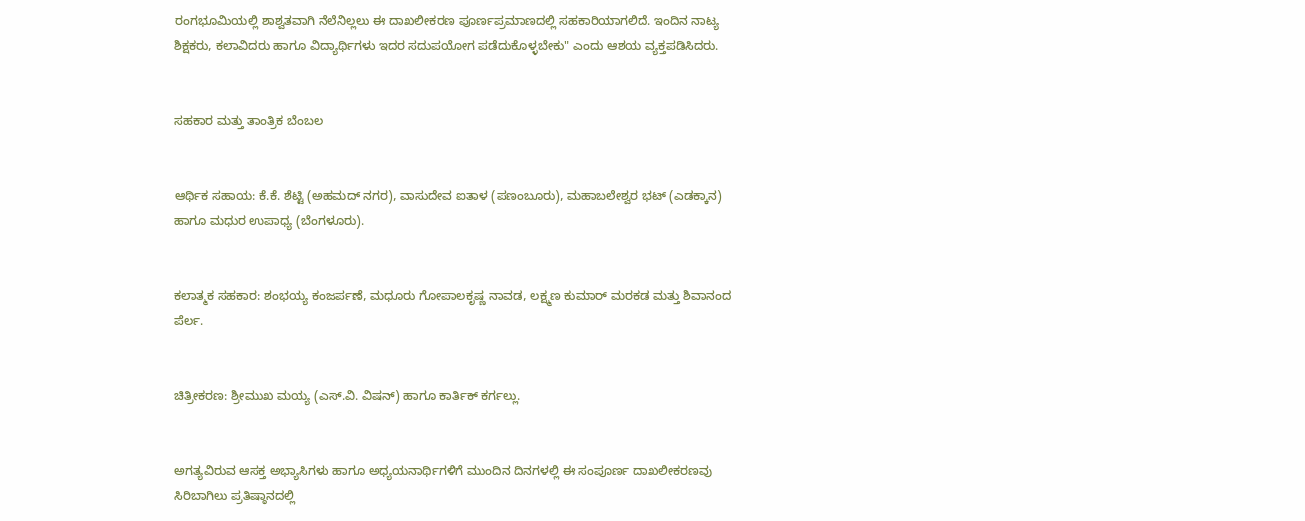ರಂಗಭೂಮಿಯಲ್ಲಿ ಶಾಶ್ವತವಾಗಿ ನೆಲೆನಿಲ್ಲಲು ಈ ದಾಖಲೀಕರಣ ಪೂರ್ಣಪ್ರಮಾಣದಲ್ಲಿ ಸಹಕಾರಿಯಾಗಲಿದೆ. ಇಂದಿನ ನಾಟ್ಯ ಶಿಕ್ಷಕರು, ಕಲಾವಿದರು ಹಾಗೂ ವಿದ್ಯಾರ್ಥಿಗಳು ಇದರ ಸದುಪಯೋಗ ಪಡೆದುಕೊಳ್ಳಬೇಕು" ಎಂದು ಆಶಯ ವ್ಯಕ್ತಪಡಿಸಿದರು.


ಸಹಕಾರ ಮತ್ತು ತಾಂತ್ರಿಕ ಬೆಂಬಲ


ಆರ್ಥಿಕ ಸಹಾಯ: ಕೆ.ಕೆ. ಶೆಟ್ಟಿ (ಅಹಮದ್ ನಗರ), ವಾಸುದೇವ ಐತಾಳ (ಪಣಂಬೂರು), ಮಹಾಬಲೇಶ್ವರ ಭಟ್ (ಎಡಕ್ಕಾನ) ಹಾಗೂ ಮಧುರ ಉಪಾಧ್ಯ (ಬೆಂಗಳೂರು).


ಕಲಾತ್ಮಕ ಸಹಕಾರ: ಶಂಭಯ್ಯ ಕಂಜರ್ಪಣೆ, ಮಧೂರು ಗೋಪಾಲಕೃಷ್ಣ ನಾವಡ, ಲಕ್ಷ್ಮಣ ಕುಮಾರ್ ಮರಕಡ ಮತ್ತು ಶಿವಾನಂದ ಪೆರ್ಲ.


ಚಿತ್ರೀಕರಣ: ಶ್ರೀಮುಖ ಮಯ್ಯ (ಎಸ್.ವಿ. ವಿಷನ್) ಹಾಗೂ ಕಾರ್ತಿಕ್ ಕರ್ಗಲ್ಲು.


ಅಗತ್ಯವಿರುವ ಆಸಕ್ತ ಅಭ್ಯಾಸಿಗಳು ಹಾಗೂ ಅಧ್ಯಯನಾರ್ಥಿಗಳಿಗೆ ಮುಂದಿನ ದಿನಗಳಲ್ಲಿ ಈ ಸಂಪೂರ್ಣ ದಾಖಲೀಕರಣವು ಸಿರಿಬಾಗಿಲು ಪ್ರತಿಷ್ಠಾನದಲ್ಲಿ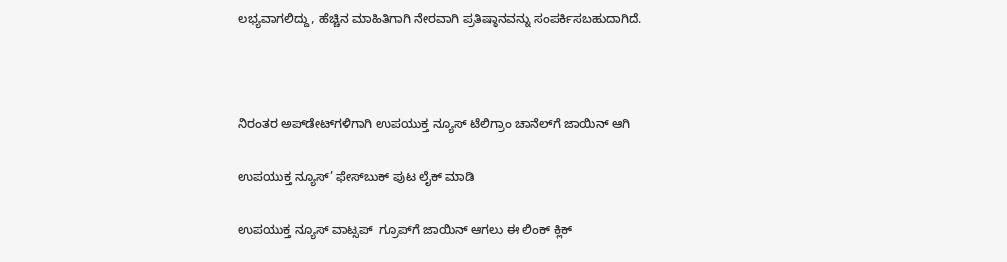ಲಭ್ಯವಾಗಲಿದ್ದು, ಹೆಚ್ಚಿನ ಮಾಹಿತಿಗಾಗಿ ನೇರವಾಗಿ ಪ್ರತಿಷ್ಠಾನವನ್ನು ಸಂಪರ್ಕಿಸಬಹುದಾಗಿದೆ.



ನಿರಂತರ ಅಪ್‌ಡೇಟ್‌ಗಳಿಗಾಗಿ ಉಪಯುಕ್ತ ನ್ಯೂಸ್‌ ಟೆಲಿಗ್ರಾಂ ಚಾನೆಲ್‌ಗೆ ಜಾಯಿನ್‌ ಆಗಿ

ಉಪಯುಕ್ತ ನ್ಯೂಸ್‌’ ಫೇಸ್‌ಬುಕ್ ಪುಟ ಲೈಕ್ ಮಾಡಿ

ಉಪಯುಕ್ತ ನ್ಯೂಸ್‌ ವಾಟ್ಸಪ್‌  ಗ್ರೂಪ್‌ಗೆ ಜಾಯಿನ್ ಆಗಲು ಈ ಲಿಂಕ್ ಕ್ಲಿಕ್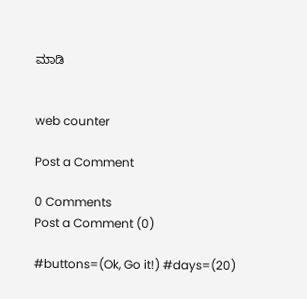ಮಾಡಿ


web counter

Post a Comment

0 Comments
Post a Comment (0)

#buttons=(Ok, Go it!) #days=(20)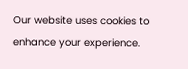Our website uses cookies to enhance your experience.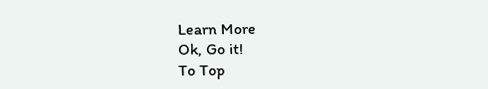Learn More
Ok, Go it!
To Top